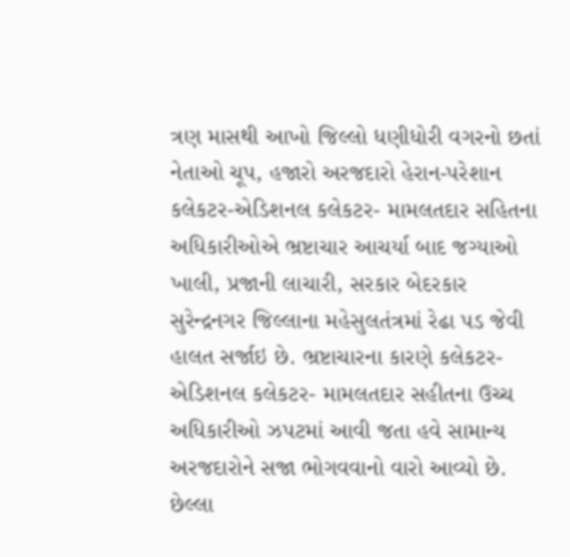ત્રણ માસથી આખો જિલ્લો ધણીધોરી વગરનો છતાં નેતાઓ ચૂપ, હજારો અરજદારો હેરાન-પરેશાન
કલેકટર-એડિશનલ કલેકટર- મામલતદાર સહિતના અધિકારીઓએ ભ્રષ્ટાચાર આચર્યા બાદ જગ્યાઓ ખાલી, પ્રજાની લાચારી, સરકાર બેદરકાર
સુરેન્દ્રનગર જિલ્લાના મહેસુલતંત્રમાં રેઢા પડ જેવી હાલત સર્જાઇ છે. ભ્રષ્ટાચારના કારણે કલેકટર-એડિશનલ કલેકટર- મામલતદાર સહીતના ઉચ્ચ અધિકારીઓ ઝપટમાં આવી જતા હવે સામાન્ય અરજદારોને સજા ભોગવવાનો વારો આવ્યો છે. છેલ્લા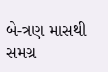બે-ત્રણ માસથી સમગ્ર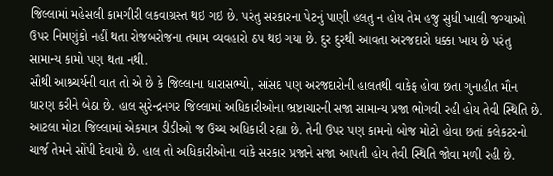જિલ્લામાં મહેસલી કામગીરી લકવાગ્રસ્ત થઇ ગઇ છે. પરંતુ સરકારના પેટનું પાણી હલતુ ન હોય તેમ હજુ સુધી ખાલી જગ્યાઓ ઉપર નિમણુંકો નહીં થતા રોજબરોજના તમામ વ્યવહારો ઠપ થઇ ગયા છે. દુર દુરથી આવતા અરજદારો ધક્કા ખાય છે પરંતુ સામાન્ય કામો પણ થતા નથી.
સૌથી આશ્ર્ચર્યની વાત તો એ છે કે જિલ્લાના ધારાસભ્યો, સાંસદ પણ અરજદારોની હાલતથી વાકેફ હોવા છતા ગુનાહીત મૌન ધારણ કરીને બેઠા છે. હાલ સુરેન્દ્રનગર જિલ્લામાં અધિકારીઓના ભ્રષ્ટાચારની સજા સામાન્ય પ્રજા ભોગવી રહી હોય તેવી સ્થિતિ છે. આટલા મોટા જિલ્લામાં એકમાત્ર ડીડીઓ જ ઉચ્ચ અધિકારી રહ્યા છે. તેની ઉપર પણ કામનો બોજ મોટો હોવા છતાં કલેકટરનો ચાર્જ તેમને સોંપી દેવાયો છે. હાલ તો અધિકારીઓના વાંકે સરકાર પ્રજાને સજા આપતી હોય તેવી સ્થિતિ જોવા મળી રહી છે.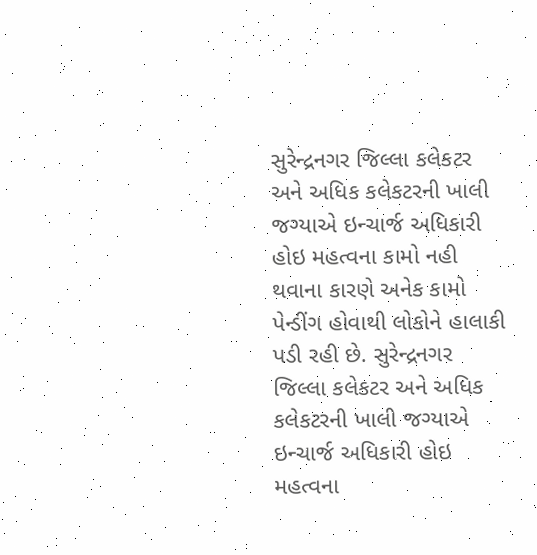સુરેન્દ્રનગર જિલ્લા કલેકટર અને અધિક કલેકટરની ખાલી જગ્યાએ ઇન્ચાર્જ અધિકારી હોઇ મહત્વના કામો નહી થવાના કારણે અનેક કામો પેન્ડીંગ હોવાથી લોકોને હાલાકી પડી રહી છે. સુરેન્દ્રનગર જિલ્લા કલેકટર અને અધિક કલેકટરની ખાલી જગ્યાએ ઇન્ચાર્જ અધિકારી હોઇ મહત્વના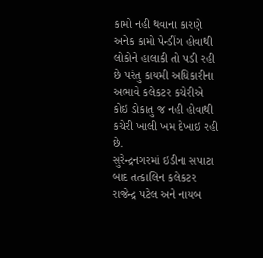કામો નહી થવાના કારણે અનેક કામો પેન્ડીંગ હોવાથી લોકોને હાલાકી તો પડી રહી છે પરંતુ કાયમી અધિકારીના અભાવે કલેકટર કચેરીએ કોઇ ડોકાતુ જ નહી હોવાથી કચેરી ખાલી ખમ દેખાઇ રહી છે.
સુરેન્દ્રનગરમાં ઇડીના સપાટા બાદ તત્કાલિન કલેકટર રાજેન્દ્ર પટેલ અને નાયબ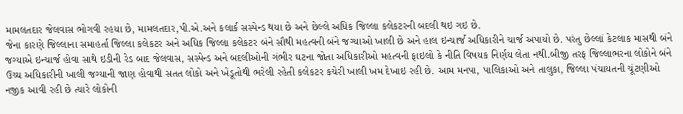મામલતદાર જેલવાસ ભોગવી રહયા છે, મામલતદાર,પી.એ.અને કલાર્ક સસ્પેન્ડ થયા છે અને છેલ્લે અધિક જિલ્લા કલેકટરની બદલી થઇ ગઇ છે.
જેના કારણે જિલ્લાના સમાહર્તા જિલ્લા કલેકટર અને અધિક જિલ્લા કલેકટર બંને સૌથી મહત્વની બંને જગ્યાઓ ખાલી છે અને હાલ ઇન્ચાર્જ અધિકારીને ચાર્જ અપાયો છે. પરંતુ છેલ્લાં કેટલાક માસથી બંને જગ્યાએ ઇન્ચાર્જ હોવા સાથે ઇડીની રેડ બાદ જેલવાસ, સસ્પેન્ડ અને બદલીઓની ગંભીર ઘટના જોતા અધિકારીઓ મહત્વની ફાઇલો કે નીતિ વિષયક નિર્ણય લેતા નથી.બીજી તરફ જિલ્લાભરના લોકોને બંને ઉચ્ચ અધિકારીની ખાલી જગ્યાની જાણ હોવાથી સતત લોકો અને ખેડૂતોથી ભરેલી રહેતી કલેકટર કચેરી ખાલી ખમ દેખાઇ રહી છે. આમ મનપા, પાલિકાઓ અને તાલુકા, જિલ્લા પંચાયતની ચૂંટણીઓ નજીક આવી રહી છે ત્યારે લોકોની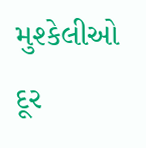મુશ્કેલીઓ દૂર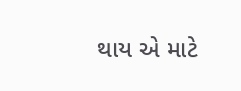થાય એ માટે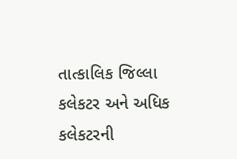તાત્કાલિક જિલ્લા કલેકટર અને અધિક કલેકટરની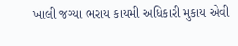ખાલી જગ્યા ભરાય કાયમી અધિકારી મુકાય એવી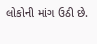લોકોની માંગ ઉઠી છે.